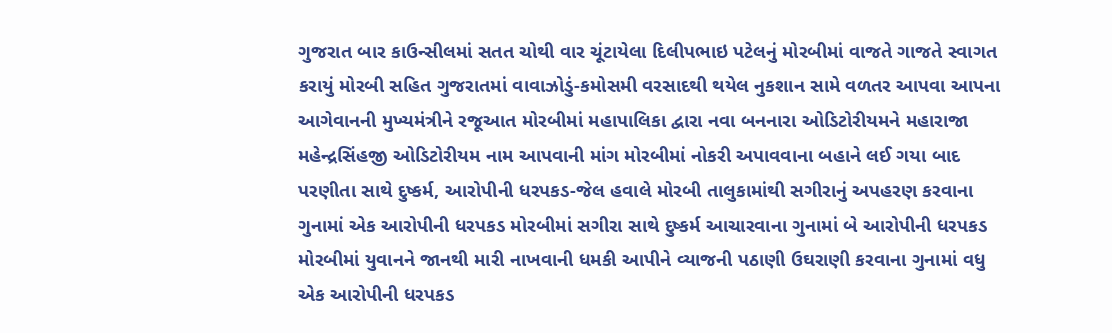ગુજરાત બાર કાઉન્સીલમાં સતત ચોથી વાર ચૂંટાયેલા દિલીપભાઇ પટેલનું મોરબીમાં વાજતે ગાજતે સ્વાગત કરાયું મોરબી સહિત ગુજરાતમાં વાવાઝોડું-કમોસમી વરસાદથી થયેલ નુકશાન સામે વળતર આપવા આપના આગેવાનની મુખ્યમંત્રીને રજૂઆત મોરબીમાં મહાપાલિકા દ્વારા નવા બનનારા ઓડિટોરીયમને મહારાજા મહેન્દ્રસિંહજી ઓડિટોરીયમ નામ આપવાની માંગ મોરબીમાં નોકરી અપાવવાના બહાને લઈ ગયા બાદ પરણીતા સાથે દુષ્કર્મ, આરોપીની ધરપકડ-જેલ હવાલે મોરબી તાલુકામાંથી સગીરાનું અપહરણ કરવાના ગુનામાં એક આરોપીની ધરપકડ મોરબીમાં સગીરા સાથે દુષ્કર્મ આચારવાના ગુનામાં બે આરોપીની ધરપકડ મોરબીમાં યુવાનને જાનથી મારી નાખવાની ધમકી આપીને વ્યાજની પઠાણી ઉઘરાણી કરવાના ગુનામાં વધુ એક આરોપીની ધરપકડ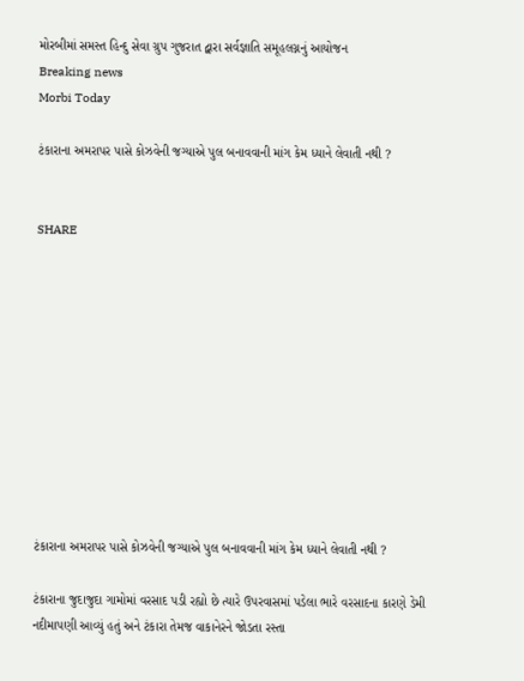મોરબીમાં સમસ્ત હિન્દુ સેવા ગ્રુપ ગુજરાત દ્વારા સર્વજ્ઞાતિ સમૂહલગ્નનું આયોજન
Breaking news
Morbi Today

ટંકારાના અમરાપર પાસે કોઝવેની જગ્યાએ પુલ બનાવવાની માંગ કેમ ધ્યાને લેવાતી નથી ?


SHARE











ટંકારાના અમરાપર પાસે કોઝવેની જગ્યાએ પુલ બનાવવાની માંગ કેમ ધ્યાને લેવાતી નથી ?

ટંકારાના જુદાજુદા ગામોમાં વરસાદ પડી રહ્યો છે ત્યારે ઉપરવાસમાં પડેલા ભારે વરસાદના કારણે ડેમી નદીમાપણી આવ્યું હતું અને ટંકારા તેમજ વાકાનેરને જોડતા રસ્તા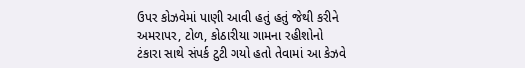ઉપર કોઝવેમાં પાણી આવી હતું હતું જેથી કરીને અમરાપર, ટોળ, કોઠારીયા ગામના રહીશોનો ટંકારા સાથે સંપર્ક ટુટી ગયો હતો તેવામાં આ કેઝવે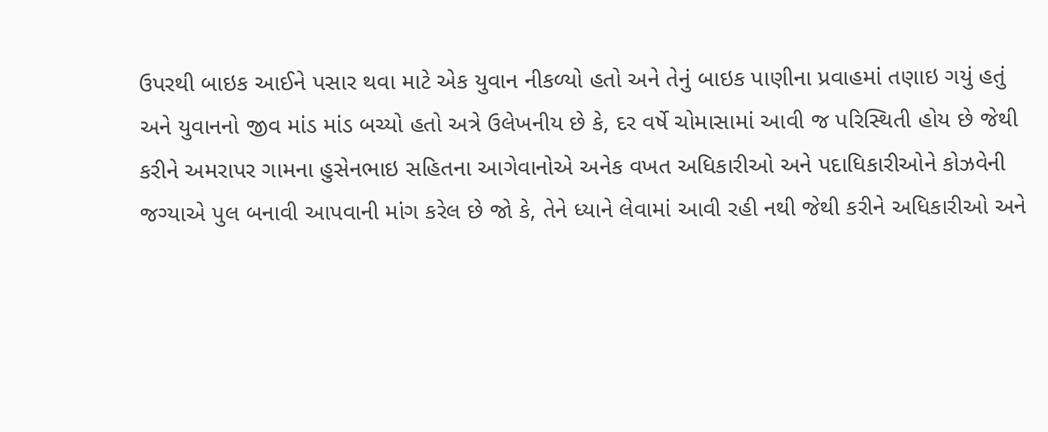ઉપરથી બાઇક આઈને પસાર થવા માટે એક યુવાન નીકળ્યો હતો અને તેનું બાઇક પાણીના પ્રવાહમાં તણાઇ ગયું હતું અને યુવાનનો જીવ માંડ માંડ બચ્યો હતો અત્રે ઉલેખનીય છે કે, દર વર્ષે ચોમાસામાં આવી જ પરિસ્થિતી હોય છે જેથી કરીને અમરાપર ગામના હુસેનભાઇ સહિતના આગેવાનોએ અનેક વખત અધિકારીઓ અને પદાધિકારીઓને કોઝવેની જગ્યાએ પુલ બનાવી આપવાની માંગ કરેલ છે જો કે, તેને ધ્યાને લેવામાં આવી રહી નથી જેથી કરીને અધિકારીઓ અને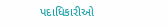પદાધિકારીઓ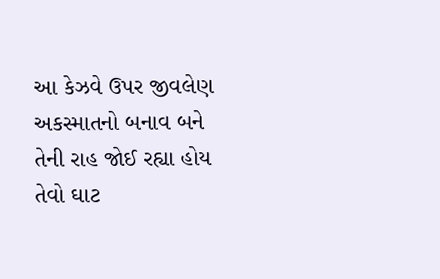આ કેઝવે ઉપર જીવલેણ અકસ્માતનો બનાવ બને તેની રાહ જોઈ રહ્યા હોય તેવો ઘાટ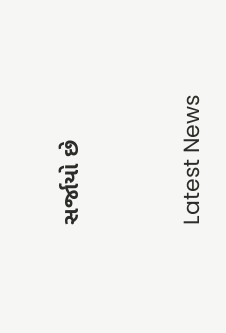સર્જાયો છે




Latest News